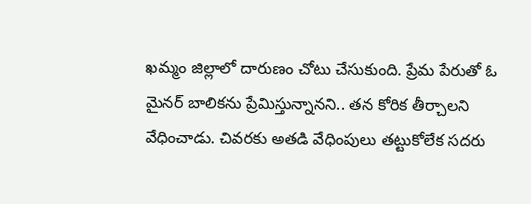ఖమ్మం జిల్లాలో దారుణం చోటు చేసుకుంది. ప్రేమ పేరుతో ఓ మైనర్ బాలికను ప్రేమిస్తున్నానని.. తన కోరిక తీర్చాలని వేధించాడు. చివరకు అతడి వేధింపులు తట్టుకోలేక సదరు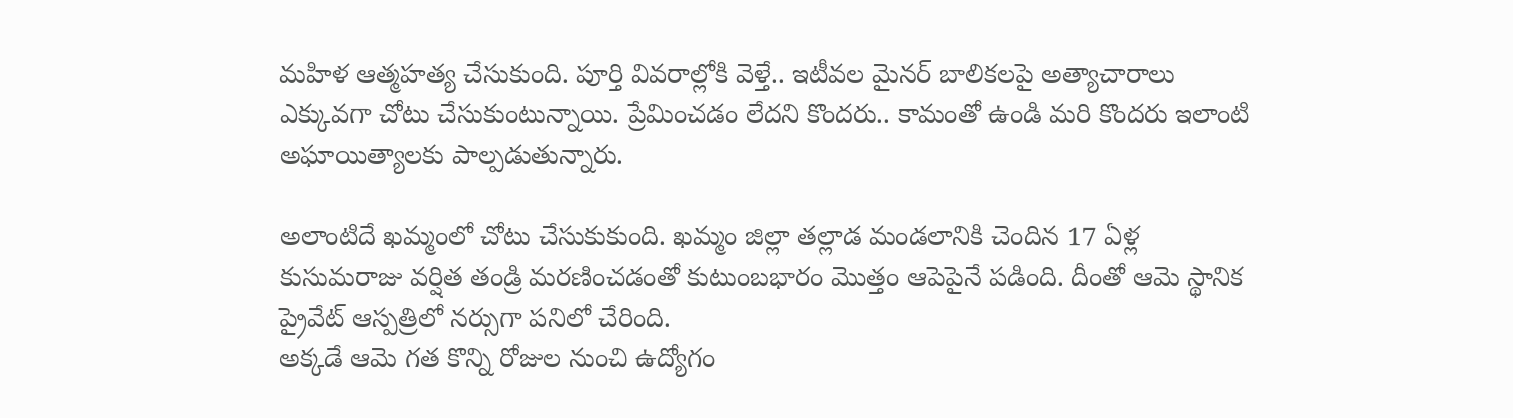మహిళ ఆత్మహత్య చేసుకుంది. పూర్తి వివరాల్లోకి వెళ్తే.. ఇటీవల మైనర్ బాలికలపై అత్యాచారాలు ఎక్కువగా చోటు చేసుకుంటున్నాయి. ప్రేమించడం లేదని కొందరు.. కామంతో ఉండి మరి కొందరు ఇలాంటి అఘాయిత్యాలకు పాల్పడుతున్నారు.

అలాంటిదే ఖమ్మంలో చోటు చేసుకుకుంది. ఖమ్మం జిల్లా తల్లాడ మండలానికి చెందిన 17 ఏళ్ల కుసుమరాజు వర్షిత తండ్రి మరణించడంతో కుటుంబభారం మొత్తం ఆపెపైనే పడింది. దీంతో ఆమె స్థానిక ప్రైవేట్ ఆస్పత్రిలో నర్సుగా పనిలో చేరింది.
అక్కడే ఆమె గత కొన్ని రోజుల నుంచి ఉద్యోగం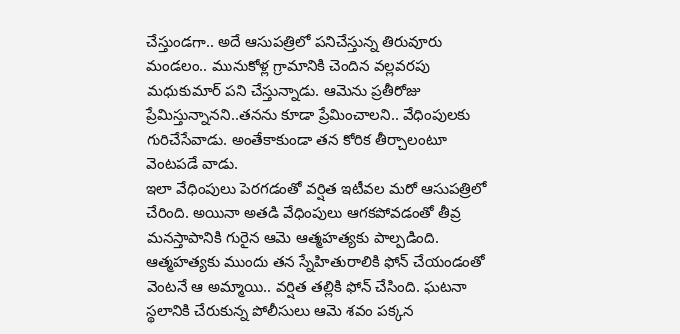చేస్తుండగా.. అదే ఆసుపత్రిలో పనిచేస్తున్న తిరువూరు మండలం.. మునుకోళ్ల గ్రామానికి చెందిన వల్లవరపు మధుకుమార్ పని చేస్తున్నాడు. ఆమెను ప్రతీరోజు ప్రేమిస్తున్నానని..తనను కూడా ప్రేమించాలని.. వేధింపులకు గురిచేసేవాడు. అంతేకాకుండా తన కోరిక తీర్చాలంటూ వెంటపడే వాడు.
ఇలా వేధింపులు పెరగడంతో వర్షిత ఇటీవల మరో ఆసుపత్రిలో చేరింది. అయినా అతడి వేధింపులు ఆగకపోవడంతో తీవ్ర మనస్తాపానికి గురైన ఆమె ఆత్మహత్యకు పాల్పడింది. ఆత్మహత్యకు ముందు తన స్నేహితురాలికి ఫోన్ చేయండంతో వెంటనే ఆ అమ్మాయి.. వర్షిత తల్లికి ఫోన్ చేసింది. ఘటనా స్థలానికి చేరుకున్న పోలీసులు ఆమె శవం పక్కన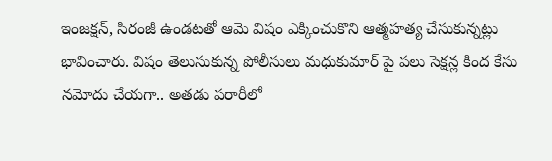ఇంజక్షన్, సిరంజీ ఉండటతో ఆమె విషం ఎక్కించుకొని ఆత్మహత్య చేసుకున్నట్లు భావించారు. విషం తెలుసుకున్న పోలీసులు మధుకుమార్ పై పలు సెక్షన్ల కింద కేసు నమోదు చేయగా.. అతడు పరారీలో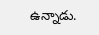ఉన్నాడు.